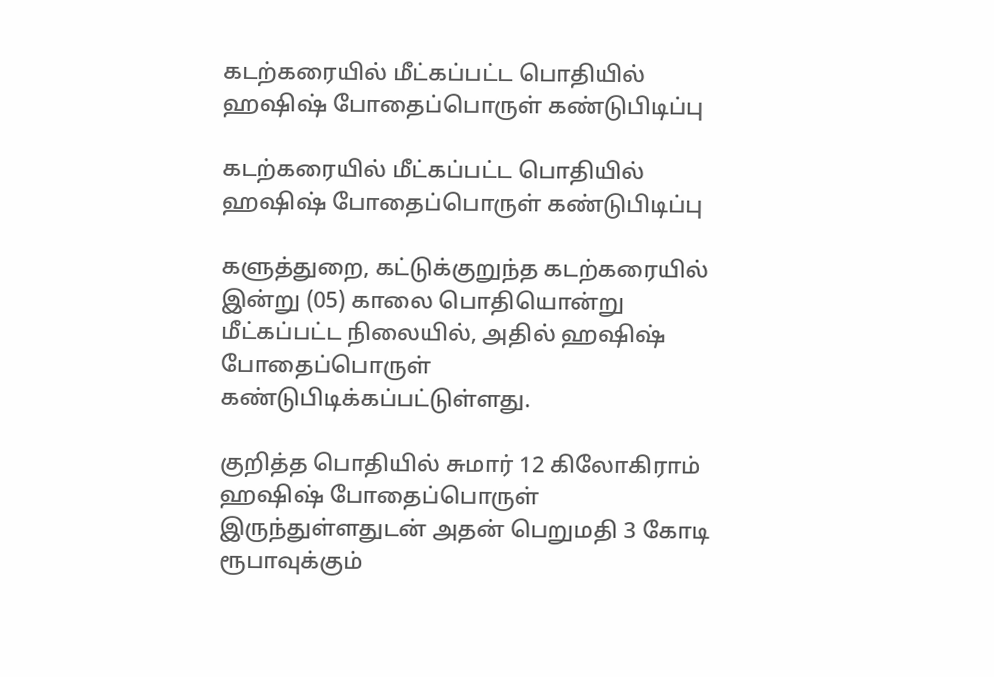கடற்கரையில் மீட்கப்பட்ட பொதியில் ஹஷிஷ் போதைப்பொருள் கண்டுபிடிப்பு

கடற்கரையில் மீட்கப்பட்ட பொதியில் ஹஷிஷ் போதைப்பொருள் கண்டுபிடிப்பு

களுத்துறை, கட்டுக்குறுந்த கடற்கரையில் இன்று (05) காலை பொதியொன்று மீட்கப்பட்ட நிலையில், அதில் ஹஷிஷ் போதைப்பொருள் கண்டுபிடிக்கப்பட்டுள்ளது.

குறித்த பொதியில் சுமார் 12 கிலோகிராம் ஹஷிஷ் போதைப்பொருள் இருந்துள்ளதுடன் அதன் பெறுமதி 3 கோடி ரூபாவுக்கும்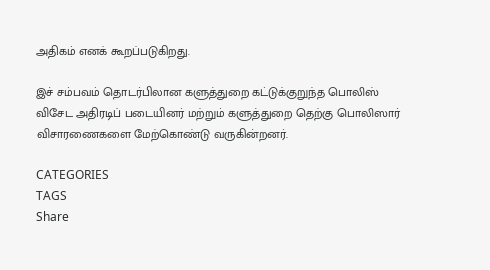அதிகம் எனக் கூறப்படுகிறது.

இச் சம்பவம் தொடர்பிலான களுத்துறை கட்டுக்குறுந்த பொலிஸ் விசேட அதிரடிப் படையினர் மற்றும் களுத்துறை தெற்கு பொலிஸார் விசாரணைகளை மேற்கொண்டு வருகின்றனர்.

CATEGORIES
TAGS
Share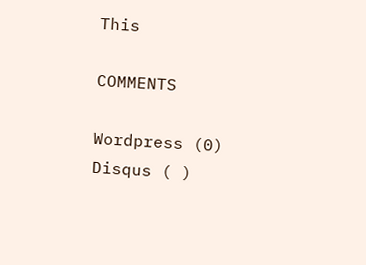This

COMMENTS

Wordpress (0)
Disqus ( )